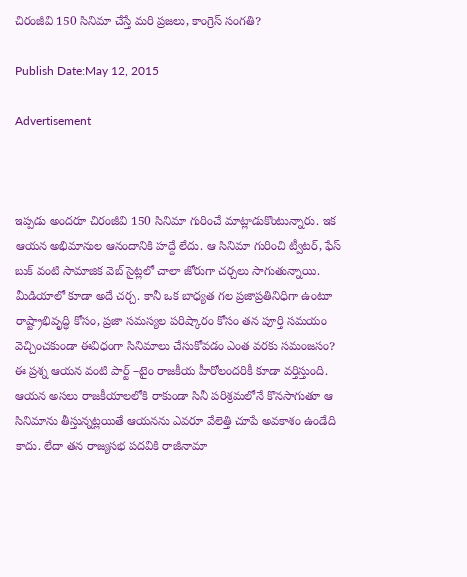చిరంజీవి 150 సినిమా చేస్తే మరి ప్రజలు, కాంగ్రెస్ సంగతి?

Publish Date:May 12, 2015

Advertisement



ఇప్పడు అందరూ చిరంజీవి 150 సినిమా గురించే మాట్లాడుకొంటున్నారు. ఇక ఆయన అభిమానుల ఆనందానికి హద్దే లేదు. ఆ సినిమా గురించి ట్వీటర్, ఫేస్ బుక్ వంటి సామాజిక వెబ్ సైట్లలో చాలా జోరుగా చర్చలు సాగుతున్నాయి. మీడియాలో కూడా అదే చర్చ. కానీ ఒక బాధ్యత గల ప్రజాప్రతినిధిగా ఉంటూ రాష్ట్రాభివృద్ధి కోసం, ప్రజా సమస్యల పరిష్కారం కోసం తన పూర్తి సమయం వెచ్చించకుండా ఈవిధంగా సినిమాలు చేసుకోవడం ఎంత వరకు సమంజసం? ఈ ప్రశ్న ఆయన వంటి పార్ట్ –టైం రాజకీయ హీరోలందరికీ కూడా వర్తిస్తుంది. ఆయన అసలు రాజకీయాలలోకి రాకుండా సినీ పరిశ్రమలోనే కొనసాగుతూ ఆ సినిమాను తీస్తున్నట్లయితే ఆయనను ఎవరూ వేలెత్తి చూపే అవకాశం ఉండేది కాదు. లేదా తన రాజ్యసభ పదవికి రాజీనామా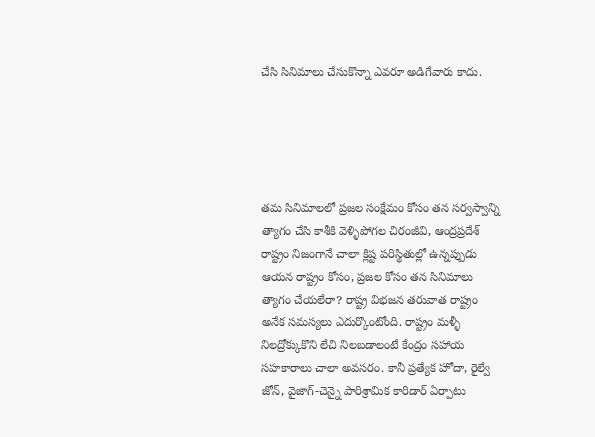చేసి సినిమాలు చేసుకొన్నా ఎవరూ అడిగేవారు కాదు.





తమ సినిమాలలో ప్రజల సంక్షేమం కోసం తన సర్వస్వాన్ని త్యాగం చేసి కాశీకి వెళ్ళిపోగల చిరంజీవి, ఆంద్రప్రదేశ్ రాష్ట్రం నిజంగానే చాలా క్లిష్ట పరిస్థితుల్లో ఉన్నప్పుడు ఆయన రాష్ట్రం కోసం, ప్రజల కోసం తన సినిమాలు త్యాగం చేయలేరా? రాష్ట్ర విభజన తరువాత రాష్ట్రం అనేక సమస్యలు ఎదుర్కొంటోంది. రాష్ట్రం మళ్ళీ నిలద్రోక్కుకొని లేచి నిలబడాలంటే కేంద్రం సహాయ సహకారాలు చాలా అవసరం. కానీ ప్రత్యేక హోదా, రైల్వే జోన్, వైజాగ్-చెన్నై పారిశ్రామిక కారిడార్ ఏర్పాటు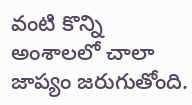వంటి కొన్ని అంశాలలో చాలా జాప్యం జరుగుతోంది.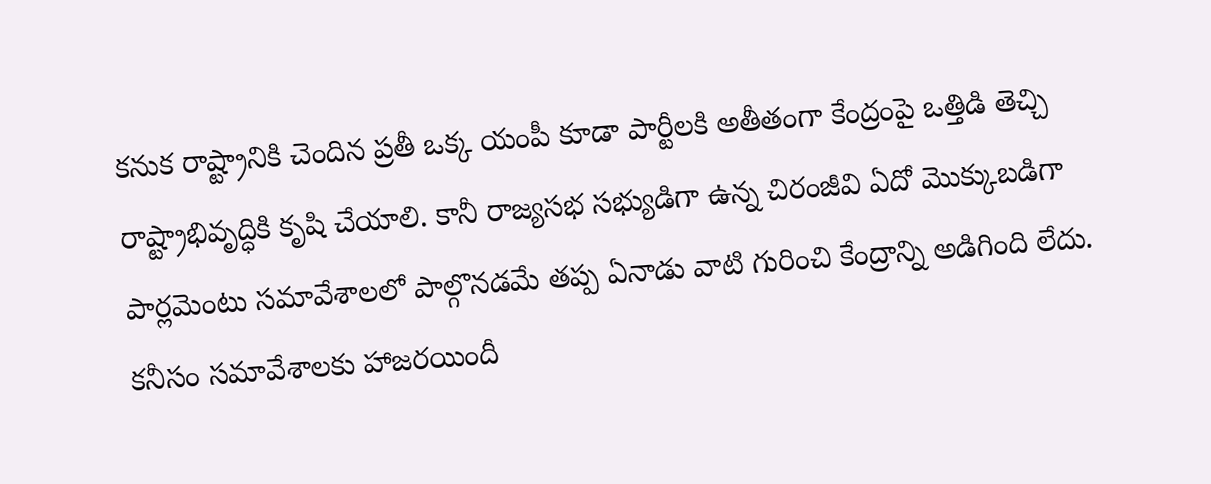కనుక రాష్ట్రానికి చెందిన ప్రతీ ఒక్క యంపీ కూడా పార్టీలకి అతీతంగా కేంద్రంపై ఒత్తిడి తెచ్చి రాష్ట్రాభివృద్ధికి కృషి చేయాలి. కానీ రాజ్యసభ సభ్యుడిగా ఉన్న చిరంజీవి ఏదో మొక్కుబడిగా పార్లమెంటు సమావేశాలలో పాల్గొనడమే తప్ప ఏనాడు వాటి గురించి కేంద్రాన్ని అడిగింది లేదు. కనీసం సమావేశాలకు హాజరయిందీ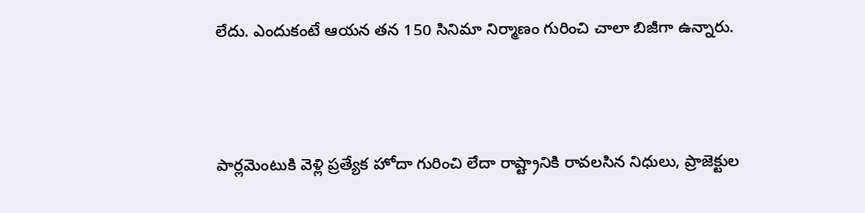లేదు. ఎందుకంటే ఆయన తన 150 సినిమా నిర్మాణం గురించి చాలా బిజీగా ఉన్నారు.



పార్లమెంటుకి వెళ్లి ప్రత్యేక హోదా గురించి లేదా రాష్ట్రానికి రావలసిన నిధులు, ప్రాజెక్టుల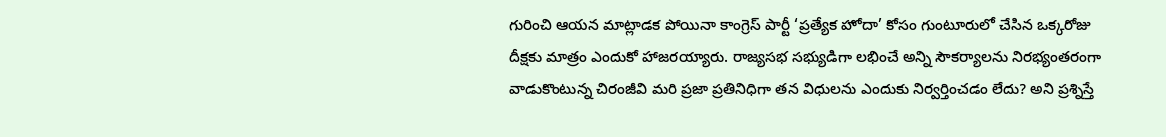గురించి ఆయన మాట్లాడక పోయినా కాంగ్రెస్ పార్టీ ‘ప్రత్యేక హోదా’ కోసం గుంటూరులో చేసిన ఒక్కరోజు దీక్షకు మాత్రం ఎందుకో హాజరయ్యారు. రాజ్యసభ సభ్యుడిగా లభించే అన్ని సౌకర్యాలను నిరభ్యంతరంగా వాడుకొంటున్న చిరంజీవి మరి ప్రజా ప్రతినిధిగా తన విధులను ఎందుకు నిర్వర్తించడం లేదు? అని ప్రశ్నిస్తే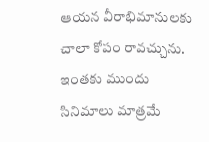ఆయన వీరాభిమానులకు చాలా కోపం రావచ్చును. ఇంతకు ముందు సినిమాలు మాత్రమే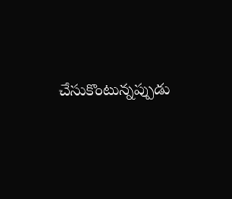చేసుకొంటున్నప్పుడు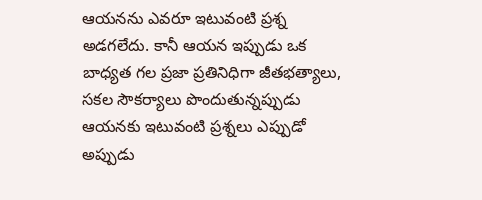ఆయనను ఎవరూ ఇటువంటి ప్రశ్న అడగలేదు. కానీ ఆయన ఇప్పుడు ఒక బాధ్యత గల ప్రజా ప్రతినిధిగా జీతభత్యాలు, సకల సౌకర్యాలు పొందుతున్నప్పుడు ఆయనకు ఇటువంటి ప్రశ్నలు ఎప్పుడో అప్పుడు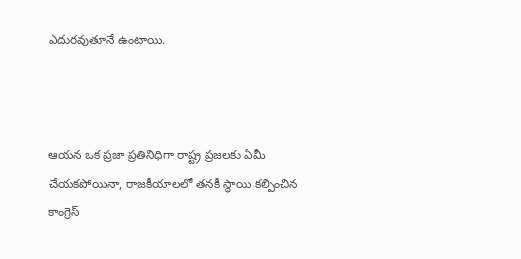ఎదురవుతూనే ఉంటాయి.



ఆయన ఒక ప్రజా ప్రతినిధిగా రాష్ట్ర ప్రజలకు ఏమీ చేయకపోయినా, రాజకీయాలలో తనకీ స్థాయి కల్పించిన కాంగ్రెస్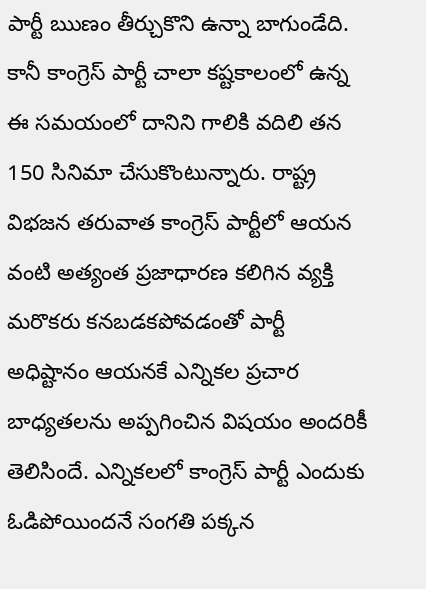పార్టీ ఋణం తీర్చుకొని ఉన్నా బాగుండేది. కానీ కాంగ్రెస్ పార్టీ చాలా కష్టకాలంలో ఉన్న ఈ సమయంలో దానిని గాలికి వదిలి తన 150 సినిమా చేసుకొంటున్నారు. రాష్ట్ర విభజన తరువాత కాంగ్రెస్ పార్టీలో ఆయన వంటి అత్యంత ప్రజాధారణ కలిగిన వ్యక్తి మరొకరు కనబడకపోవడంతో పార్టీ అధిష్టానం ఆయనకే ఎన్నికల ప్రచార బాధ్యతలను అప్పగించిన విషయం అందరికీ తెలిసిందే. ఎన్నికలలో కాంగ్రెస్ పార్టీ ఎందుకు ఓడిపోయిందనే సంగతి పక్కన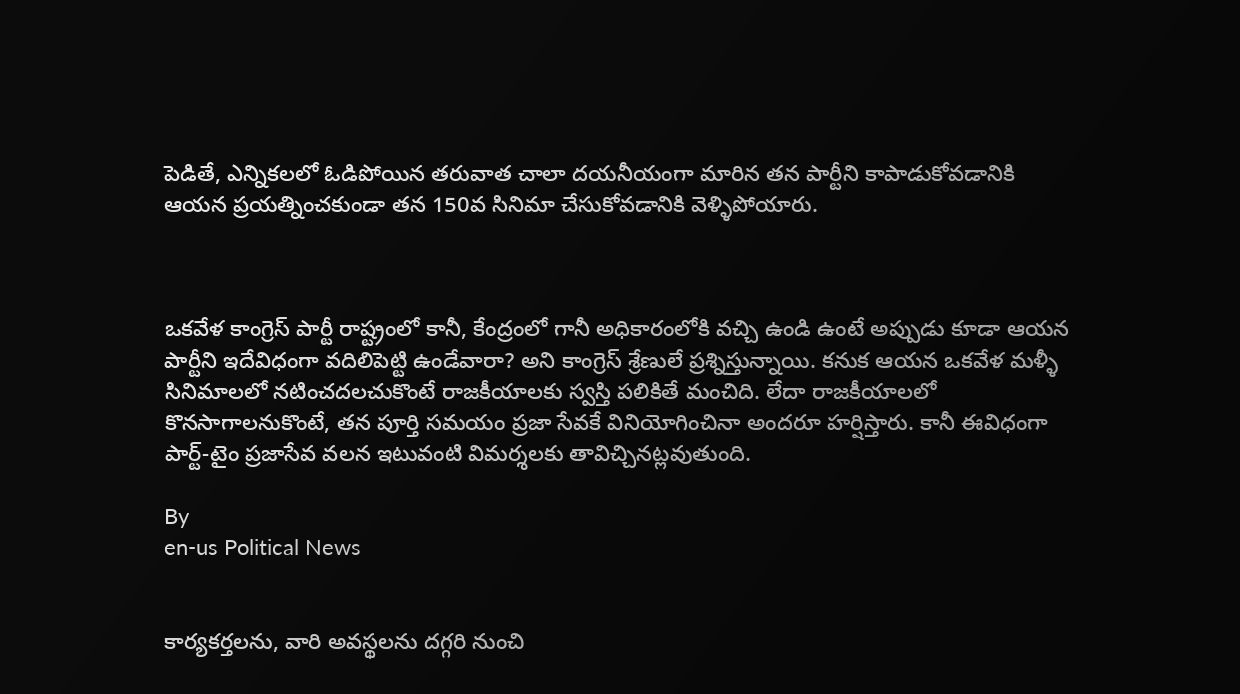పెడితే, ఎన్నికలలో ఓడిపోయిన తరువాత చాలా దయనీయంగా మారిన తన పార్టీని కాపాడుకోవడానికి ఆయన ప్రయత్నించకుండా తన 150వ సినిమా చేసుకోవడానికి వెళ్ళిపోయారు.



ఒకవేళ కాంగ్రెస్ పార్టీ రాష్ట్రంలో కానీ, కేంద్రంలో గానీ అధికారంలోకి వచ్చి ఉండి ఉంటే అప్పుడు కూడా ఆయన పార్టీని ఇదేవిధంగా వదిలిపెట్టి ఉండేవారా? అని కాంగ్రెస్ శ్రేణులే ప్రశ్నిస్తున్నాయి. కనుక ఆయన ఒకవేళ మళ్ళీ సినిమాలలో నటించదలచుకొంటే రాజకీయాలకు స్వస్తి పలికితే మంచిది. లేదా రాజకీయాలలో కొనసాగాలనుకొంటే, తన పూర్తి సమయం ప్రజా సేవకే వినియోగించినా అందరూ హర్షిస్తారు. కానీ ఈవిధంగా పార్ట్-టైం ప్రజాసేవ వలన ఇటువంటి విమర్శలకు తావిచ్చినట్లవుతుంది.

By
en-us Political News


కార్య‌క‌ర్త‌లను, వారి అవ‌స్థ‌ల‌ను ద‌గ్గ‌రి నుంచి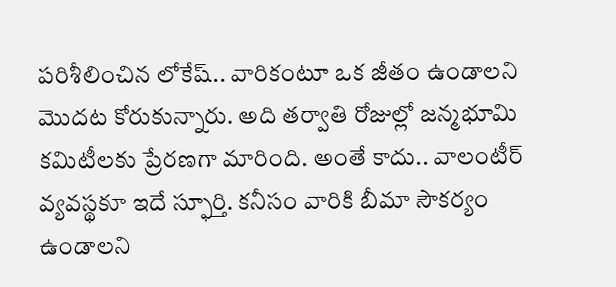ప‌రిశీలించిన లోకేష్.. వారికంటూ ఒక జీతం ఉండాలని మొద‌ట‌ కోరుకున్నారు. అది త‌ర్వాతి రోజుల్లో జ‌న్మ‌భూమి క‌మిటీల‌కు ప్రేర‌ణ‌గా మారింది. అంతే కాదు.. వాలంటీర్ వ్య‌వ‌స్థ‌కూ ఇదే స్ఫూర్తి. క‌నీసం వారికి బీమా సౌక‌ర్యం ఉండాల‌ని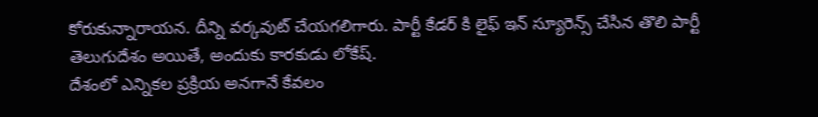కోరుకున్నారాయ‌న‌. దీన్ని వ‌ర్క‌వుట్ చేయ‌గ‌లిగారు. పార్టీ కేడ‌ర్ కి లైఫ్ ఇన్ స్యూరెన్స్ చేసిన తొలి పార్టీ తెలుగుదేశం అయితే, అందుకు కార‌కుడు లోకేష్.
దేశంలో ఎన్నికల ప్రక్రియ అనగానే కేవలం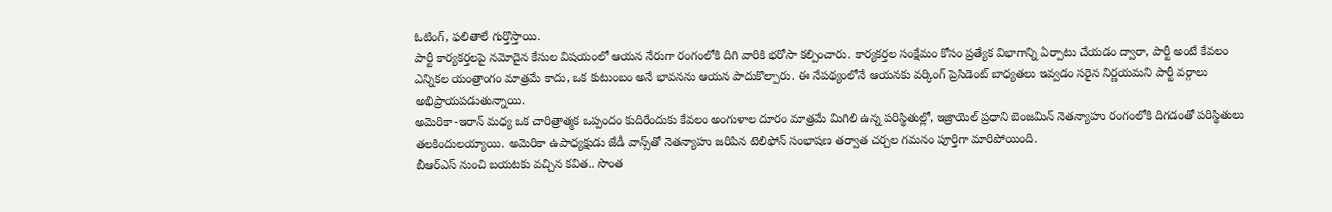ఓటింగ్, ఫలితాలే గుర్తొస్తాయి.
పార్టీ కార్యకర్తలపై నమోదైన కేసుల విషయంలో ఆయన నేరుగా రంగంలోకి దిగి వారికి భరోసా కల్పించారు. కార్యకర్తల సంక్షేమం కోసం ప్రత్యేక విభాగాన్ని ఏర్పాటు చేయడం ద్వారా, పార్టీ అంటే కేవలం ఎన్నికల యంత్రాంగం మాత్రమే కాదు, ఒక కుటుంబం అనే భావనను ఆయన పాదుకొల్పారు. ఈ నేపథ్యంలోనే ఆయనకు వర్కింగ్ ప్రెసిడెంట్ బాధ్యతలు ఇవ్వడం సరైన నిర్ణయమని పార్టీ వర్గాలు అభిప్రాయపడుతున్నాయి.
అమెరికా-ఇరాన్ మధ్య ఒక చారిత్రాత్మక ఒప్పందం కుదిరేందుకు కేవలం అంగుళాల దూరం మాత్రమే మిగిలి ఉన్న పరిస్థితుల్లో, ఇజ్రాయెల్ ప్రధాని బెంజమిన్ నెతన్యాహు రంగంలోకి దిగడంతో పరిస్థితులు తలకిందులయ్యాయి. అమెరికా ఉపాధ్యక్షుడు జేడీ వాన్స్‌తో నెతన్యాహు జరిపిన టెలిఫోన్ సంభాషణ తర్వాత చర్చల గమనం పూర్తిగా మారిపోయింది.
బీఆర్ఎస్ నుంచి బయటకు వచ్చిన కవిత.. సొంత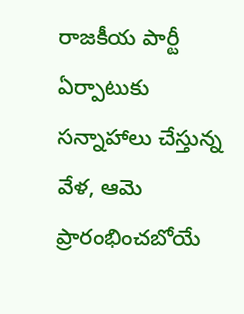రాజకీయ పార్టీ ఏర్పాటుకు సన్నాహాలు చేస్తున్న వేళ, ఆమె ప్రారంభించబోయే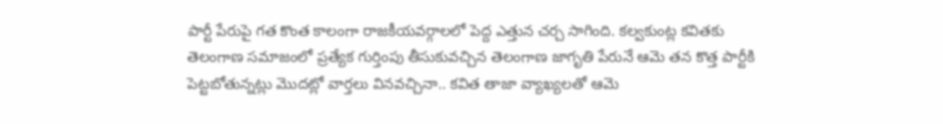పార్టీ పేరుపై గత కొంత కాలంగా రాజకీయవర్గాలలో పెద్ద ఎత్తున చర్చ సాగింది. కల్వకుంట్ల కవితకు తెలంగాణ సమాజంలో ప్రత్యేక గుర్తింపు తీసుకువచ్చిన తెలంగాణ జాగృతి పేరునే ఆమె తన కొత్త పార్టీకి పెట్టబోతున్నట్లు మొదట్లో వార్తలు వినవచ్చినా.. కవిత తాజా వ్యాఖ్యలతో ఆమె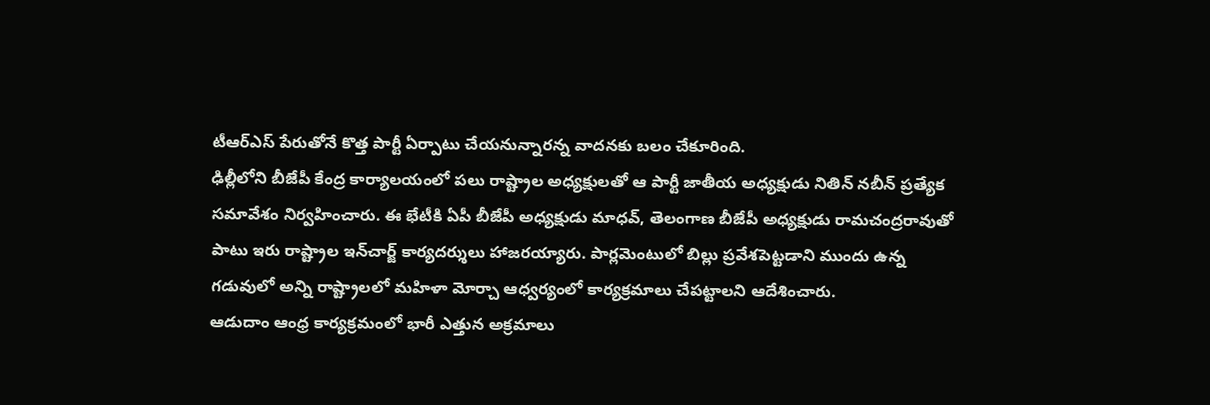టీఆర్ఎస్ పేరుతోనే కొత్త పార్టీ ఏర్పాటు చేయనున్నారన్న వాదనకు బలం చేకూరింది.
ఢిల్లీలోని బీజేపీ కేంద్ర కార్యాలయంలో పలు రాష్ట్రాల అధ్యక్షులతో ఆ పార్టీ జాతీయ అధ్యక్షుడు నితిన్ నబీన్ ప్రత్యేక సమావేశం నిర్వహించారు. ఈ భేటీకి ఏపీ బీజేపీ అధ్యక్షుడు మాధవ్, తెలంగాణ బీజేపీ అధ్యక్షుడు రామచంద్రరావుతో పాటు ఇరు రాష్ట్రాల ఇన్‌చార్జ్ కార్యదర్శులు హాజరయ్యారు. పార్లమెంటులో బిల్లు ప్రవేశపెట్టడాని ముందు ఉన్న గడువులో అన్ని రాష్ట్రాలలో మహిళా మోర్చా ఆధ్వర్యంలో కార్యక్రమాలు చేపట్టాలని ఆదేశించారు.
ఆడుదాం ఆంధ్ర కార్యక్రమంలో భారీ ఎత్తున అక్రమాలు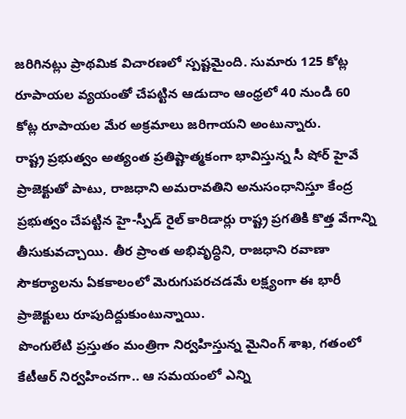జరిగినట్లు ప్రాథమిక విచారణలో స్పష్టమైంది. సుమారు 125 కోట్ల రూపాయల వ్యయంతో చేపట్టిన ఆడుదాం ఆంధ్రలో 40 నుండి 60 కోట్ల రూపాయల మేర అక్రమాలు జరిగాయని అంటున్నారు.
రాష్ట్ర ప్రభుత్వం అత్యంత ప్రతిష్టాత్మకంగా భావిస్తున్న సీ షోర్ హైవే ప్రాజెక్టుతో పాటు, రాజధాని అమరావతిని అనుసంధానిస్తూ కేంద్ర ప్రభుత్వం చేపట్టిన హై-స్పీడ్ రైల్ కారిడార్లు రాష్ట్ర ప్రగతికి కొత్త వేగాన్ని తీసుకువచ్చాయి. తీర ప్రాంత అభివృద్ధిని, రాజధాని రవాణా సౌకర్యాలను ఏకకాలంలో మెరుగుపరచడమే లక్ష్యంగా ఈ భారీ ప్రాజెక్టులు రూపుదిద్దుకుంటున్నాయి.
పొంగులేటి ప్ర‌స్తుతం మంత్రిగా నిర్వహిస్తున్న మైనింగ్ శాఖ‌, గ‌తంలో కేటీఆర్ నిర్వ‌హించ‌గా.. ఆ స‌మ‌యంలో ఎన్ని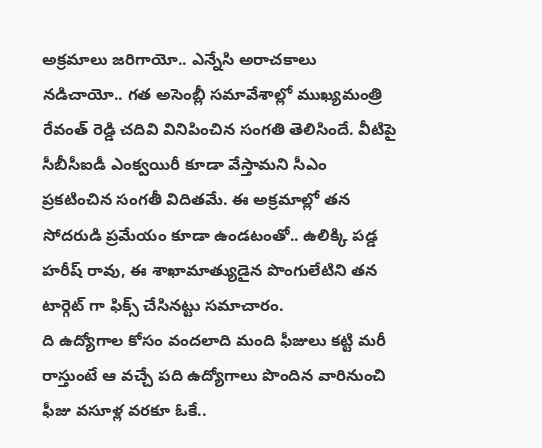అక్ర‌మాలు జ‌రిగాయో.. ఎన్నేసి అరాచ‌కాలు న‌డిచాయో.. గ‌త అసెంబ్లీ స‌మావేశాల్లో ముఖ్య‌మంత్రి రేవంత్ రెడ్డి చ‌దివి వినిపించిన సంగ‌తి తెలిసిందే. వీటిపై సీబీసీఐడీ ఎంక్వ‌యిరీ కూడా వేస్తామ‌ని సీఎం ప్ర‌క‌టించిన సంగ‌తీ విదిత‌మే. ఈ అక్ర‌మాల్లో త‌న సోద‌రుడి ప్ర‌మేయం కూడా ఉండ‌టంతో.. ఉలిక్కి ప‌డ్డ హ‌రీష్ రావు, ఈ శాఖామాత్యుడైన‌ పొంగులేటిని త‌న టార్గెట్ గా ఫిక్స్ చేసిన‌ట్టు స‌మాచారం.
ది ఉద్యోగాల కోసం వంద‌లాది మంది ఫీజులు క‌ట్టి మ‌రీ రాస్తుంటే ఆ వ‌చ్చే ప‌ది ఉద్యోగాలు పొందిన వారినుంచి ఫీజు వ‌సూళ్ల‌ వ‌ర‌కూ ఓకే..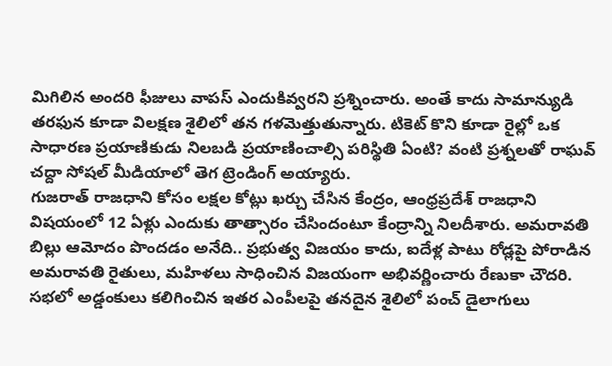మిగిలిన అంద‌రి ఫీజులు వాప‌స్ ఎందుకివ్వ‌ర‌ని ప్రశ్నించారు. అంతే కాదు సామాన్యుడి త‌రఫున కూడా విలక్షణ శైలిలో తన గళమెత్తుతున్నారు. టికెట్ కొని కూడా రైల్లో ఒక సాధార‌ణ ప్ర‌యాణికుడు నిల‌బ‌డి ప్ర‌యాణించాల్సి పరిస్థితి ఏంటి? వంటి ప్ర‌శ్న‌లతో రాఘవ్ చద్దా సోషల్ మీడియాలో తెగ ట్రెండింగ్ అయ్యారు.
గుజరాత్ రాజధాని కోసం లక్షల కోట్లు ఖర్చు చేసిన కేంద్రం, ఆంధ్రప్రదేశ్ రాజధాని విషయంలో 12 ఏళ్లు ఎందుకు తాత్సారం చేసిందంటూ కేంద్రాన్ని నిలదీశారు. అమరావతి బిల్లు ఆమోదం పొందడం అనేది.. ప్రభుత్వ విజయం కాదు, ఐదేళ్ల పాటు రోడ్లపై పోరాడిన అమరావతి రైతులు, మహిళలు సాధించిన విజయంగా అభివర్ణించారు రేణుకా చౌదరి. సభలో అడ్డంకులు కలిగించిన ఇతర ఎంపీలపై తనదైన శైలిలో పంచ్ డైలాగులు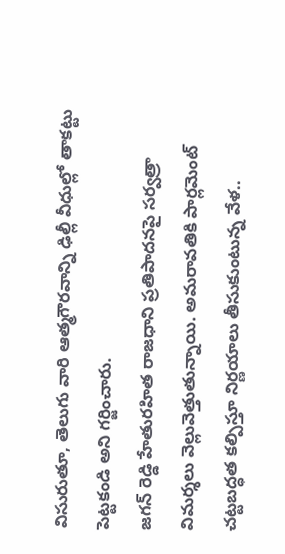విసురుతూ, తెలుగు వారి ఆత్మగౌరవాన్ని ఢిల్లీ వీధుల్లో తాకట్టు పెట్టకండి అని గర్జించారు.
జగన్ రెడ్డి హేతురహిత రాజధాని ప్రతిపాదనపై సర్వత్రా విమర్శలు వెల్లువెత్తుతున్నాయి. అమరావతికి పార్లమెంట్ చట్టబద్ధత కల్పిస్తూ నిర్ణయాలు తీసుకుంటున్న వేళ..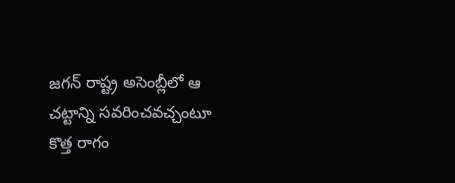జగన్ రాష్ట్ర అసెంబ్లీలో ఆ చట్టాన్ని సవరించవచ్చంటూ కొత్త రాగం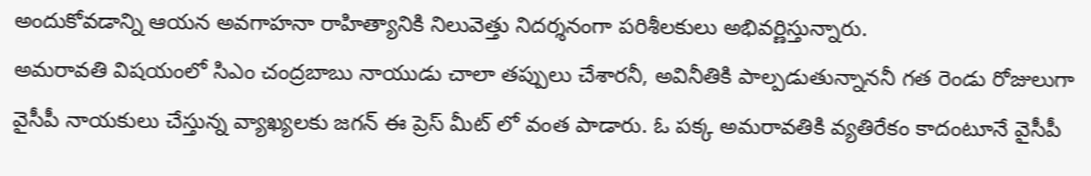అందుకోవడాన్ని ఆయన అవగాహనా రాహిత్యానికి నిలువెత్తు నిదర్శనంగా పరిశీలకులు అభివర్ణిస్తున్నారు.
అమరావతి విషయంలో సిఎం చంద్రబాబు నాయుడు చాలా తప్పులు చేశారనీ, అవినీతికి పాల్పడుతున్నాననీ గత రెండు రోజులుగా వైసీపీ నాయకులు చేస్తున్న వ్యాఖ్యలకు జగన్ ఈ ప్రెస్ మీట్ లో వంత పాడారు. ఓ పక్క అమరావతికి వ్యతిరేకం కాదంటూనే వైసీపీ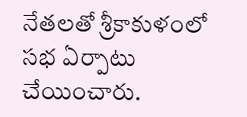నేతలతో శ్రీకాకుళంలో సభ ఏర్పాటు చేయించారు.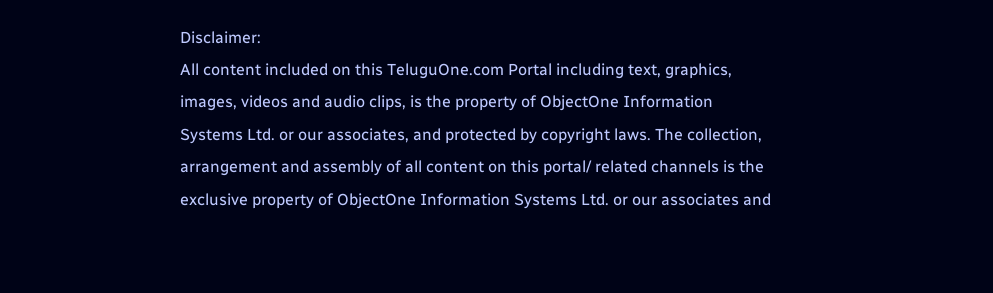Disclaimer:
All content included on this TeluguOne.com Portal including text, graphics, images, videos and audio clips, is the property of ObjectOne Information Systems Ltd. or our associates, and protected by copyright laws. The collection, arrangement and assembly of all content on this portal/ related channels is the exclusive property of ObjectOne Information Systems Ltd. or our associates and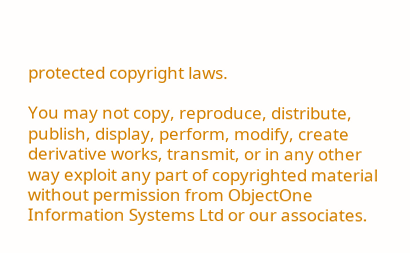protected copyright laws.

You may not copy, reproduce, distribute, publish, display, perform, modify, create derivative works, transmit, or in any other way exploit any part of copyrighted material without permission from ObjectOne Information Systems Ltd or our associates.